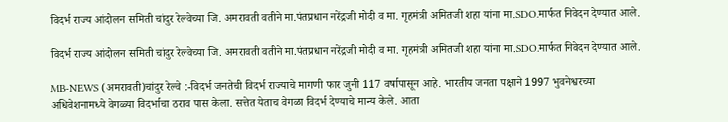विदर्भ राज्य आंदोलन समिती चांदुर रेल्वेच्या जि. अमरावती वतीने मा.पंतप्रधान नरेंद्रजी मोदी व मा. गृहमंत्री अमितजी शहा यांना मा.SDO.मार्फत निवेदन देण्यात आले.

विदर्भ राज्य आंदोलन समिती चांदुर रेल्वेच्या जि. अमरावती वतीने मा.पंतप्रधान नरेंद्रजी मोदी व मा. गृहमंत्री अमितजी शहा यांना मा.SDO.मार्फत निवेदन देण्यात आले.

MB-NEWS (अमरावती)चांदुर रेल्वे :-विदर्भ जनतेची विदर्भ राज्याचे मागणी फार जुनी 117 वर्षापासून आहे. भारतीय जनता पक्षाने 1997 भुवनेश्वरच्या अधिवेशनामध्ये वेगळ्या विदर्भाचा ठराव पास केला. सत्तेत येताच वेगळा विदर्भ देण्याचे मान्य केले. आता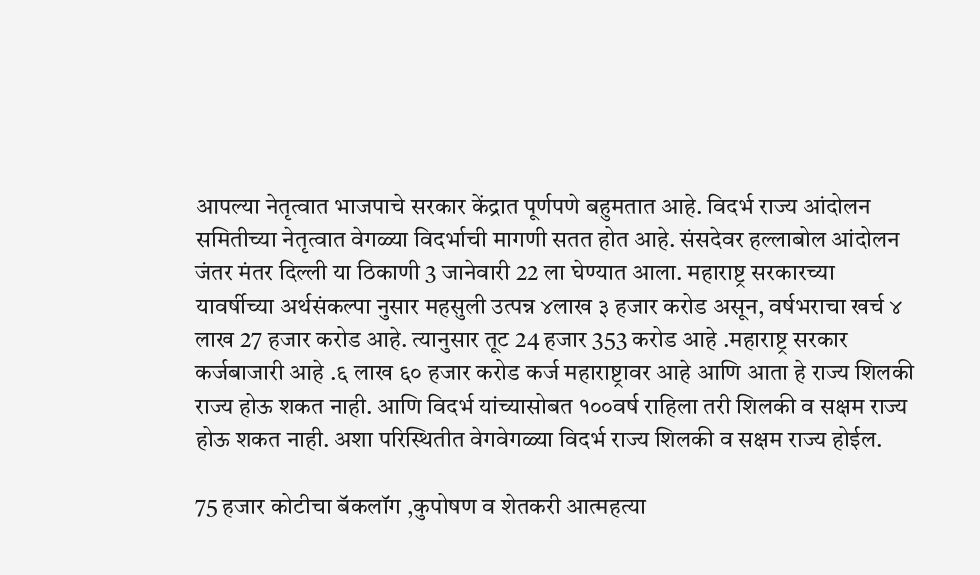आपल्या नेतृत्वात भाजपाचे सरकार केंद्रात पूर्णपणे बहुमतात आहे. विदर्भ राज्य आंदोलन समितीच्या नेतृत्वात वेगळ्या विदर्भाची मागणी सतत होत आहे. संसदेवर हल्लाबोल आंदोलन जंतर मंतर दिल्ली या ठिकाणी 3 जानेवारी 22 ला घेण्यात आला. महाराष्ट्र सरकारच्या यावर्षीच्या अर्थसंकल्पा नुसार महसुली उत्पन्न ४लाख ३ हजार करोड असून, वर्षभराचा खर्च ४ लाख 27 हजार करोड आहे. त्यानुसार तूट 24 हजार 353 करोड आहे .महाराष्ट्र सरकार कर्जबाजारी आहे .६ लाख ६० हजार करोड कर्ज महाराष्ट्रावर आहे आणि आता हे राज्य शिलकी राज्य होऊ शकत नाही. आणि विदर्भ यांच्यासोबत १००वर्ष राहिला तरी शिलकी व सक्षम राज्य होऊ शकत नाही. अशा परिस्थितीत वेगवेगळ्या विदर्भ राज्य शिलकी व सक्षम राज्य होईल.

75 हजार कोटीचा बॅकलॉग ,कुपोषण व शेतकरी आत्महत्या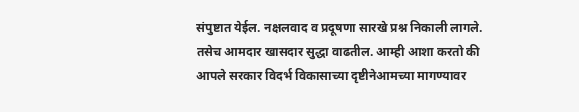संपुष्टात येईल. नक्षलवाद व प्रदूषणा सारखे प्रश्न निकाली लागले. तसेच आमदार खासदार सुद्धा वाढतील. आम्ही आशा करतो की आपले सरकार विदर्भ विकासाच्या दृष्टीनेआमच्या मागण्यावर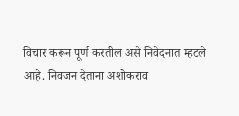विचार करून पूर्ण करतील असे निवेदनात म्हटले आहे. निवजन देताना अशोकराव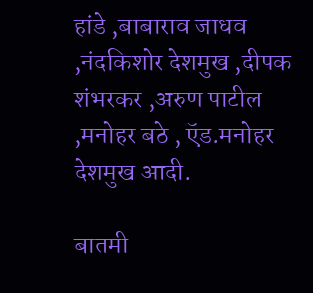हांडे ,बाबाराव जाधव ,नंदकिशोर देशमुख ,दीपक शंभरकर ,अरुण पाटील ,मनोहर बठे , ऍड.मनोहर देशमुख आदी.

बातमी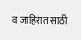व जाहिरात साठी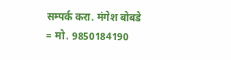सम्पर्क करा. मंगेश बोबडे = मो. 9850184190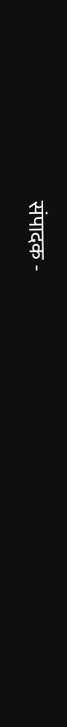संपादक -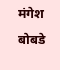मंगेश बोबडे